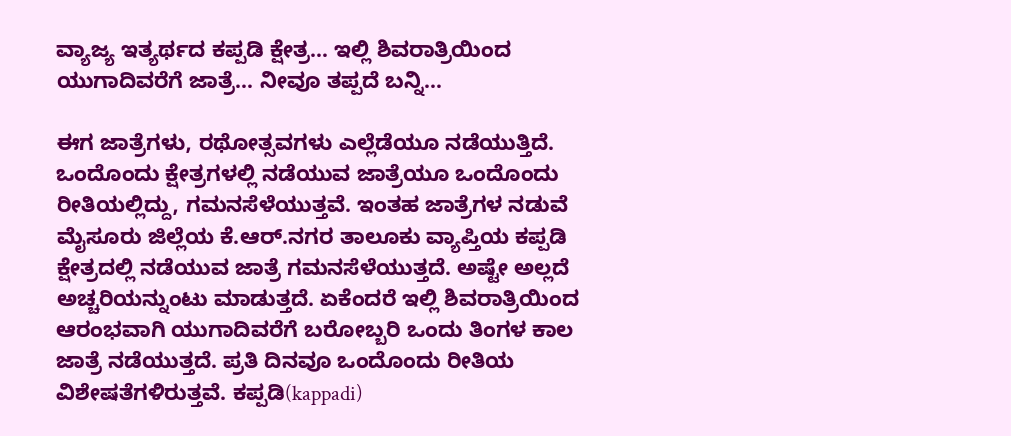ವ್ಯಾಜ್ಯ ಇತ್ಯರ್ಥದ ಕಪ್ಪಡಿ ಕ್ಷೇತ್ರ… ಇಲ್ಲಿ ಶಿವರಾತ್ರಿಯಿಂದ ಯುಗಾದಿವರೆಗೆ ಜಾತ್ರೆ… ನೀವೂ ತಪ್ಪದೆ ಬನ್ನಿ…

ಈಗ ಜಾತ್ರೆಗಳು, ರಥೋತ್ಸವಗಳು ಎಲ್ಲೆಡೆಯೂ ನಡೆಯುತ್ತಿದೆ. ಒಂದೊಂದು ಕ್ಷೇತ್ರಗಳಲ್ಲಿ ನಡೆಯುವ ಜಾತ್ರೆಯೂ ಒಂದೊಂದು ರೀತಿಯಲ್ಲಿದ್ದು, ಗಮನಸೆಳೆಯುತ್ತವೆ. ಇಂತಹ ಜಾತ್ರೆಗಳ ನಡುವೆ ಮೈಸೂರು ಜಿಲ್ಲೆಯ ಕೆ.ಆರ್.ನಗರ ತಾಲೂಕು ವ್ಯಾಪ್ತಿಯ ಕಪ್ಪಡಿ ಕ್ಷೇತ್ರದಲ್ಲಿ ನಡೆಯುವ ಜಾತ್ರೆ ಗಮನಸೆಳೆಯುತ್ತದೆ. ಅಷ್ಟೇ ಅಲ್ಲದೆ ಅಚ್ಚರಿಯನ್ನುಂಟು ಮಾಡುತ್ತದೆ. ಏಕೆಂದರೆ ಇಲ್ಲಿ ಶಿವರಾತ್ರಿಯಿಂದ ಆರಂಭವಾಗಿ ಯುಗಾದಿವರೆಗೆ ಬರೋಬ್ಬರಿ ಒಂದು ತಿಂಗಳ ಕಾಲ ಜಾತ್ರೆ ನಡೆಯುತ್ತದೆ. ಪ್ರತಿ ದಿನವೂ ಒಂದೊಂದು ರೀತಿಯ ವಿಶೇಷತೆಗಳಿರುತ್ತವೆ. ಕಪ್ಪಡಿ(kappadi)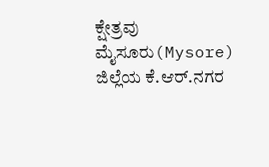ಕ್ಷೇತ್ರವು ಮೈಸೂರು(Mysore) ಜಿಲ್ಲೆಯ ಕೆ.ಆರ್.ನಗರ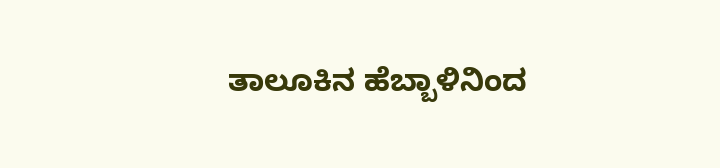ತಾಲೂಕಿನ ಹೆಬ್ಬಾಳಿನಿಂದ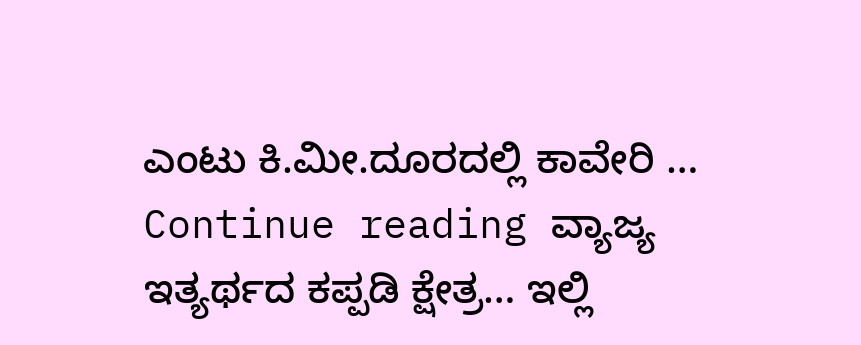ಎಂಟು ಕಿ.ಮೀ.ದೂರದಲ್ಲಿ ಕಾವೇರಿ … Continue reading ವ್ಯಾಜ್ಯ ಇತ್ಯರ್ಥದ ಕಪ್ಪಡಿ ಕ್ಷೇತ್ರ… ಇಲ್ಲಿ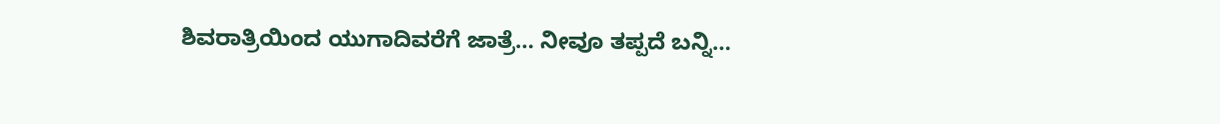ಶಿವರಾತ್ರಿಯಿಂದ ಯುಗಾದಿವರೆಗೆ ಜಾತ್ರೆ… ನೀವೂ ತಪ್ಪದೆ ಬನ್ನಿ…